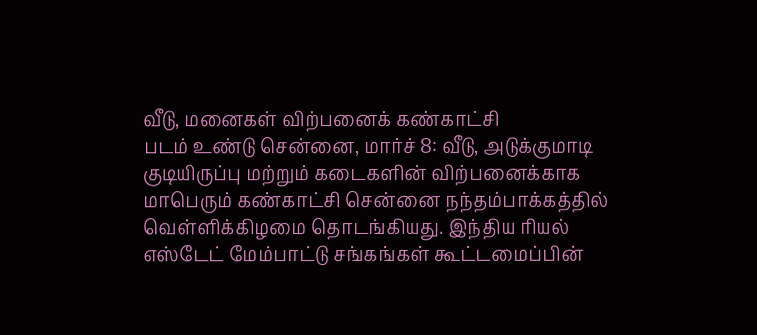வீடு, மனைகள் விற்பனைக் கண்காட்சி
படம் உண்டு சென்னை, மார்ச் 8: வீடு, அடுக்குமாடி குடியிருப்பு மற்றும் கடைகளின் விற்பனைக்காக மாபெரும் கண்காட்சி சென்னை நந்தம்பாக்கத்தில் வெள்ளிக்கிழமை தொடங்கியது. இந்திய ரியல் எஸ்டேட் மேம்பாட்டு சங்கங்கள் கூட்டமைப்பின்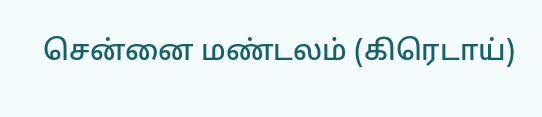சென்னை மண்டலம் (கிரெடாய்)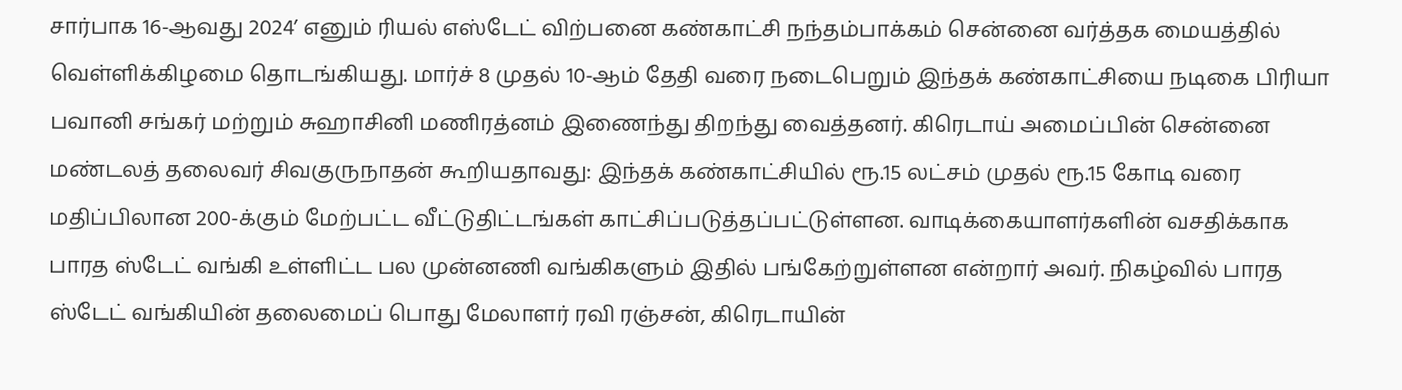சார்பாக 16-ஆவது 2024’ எனும் ரியல் எஸ்டேட் விற்பனை கண்காட்சி நந்தம்பாக்கம் சென்னை வர்த்தக மையத்தில் வெள்ளிக்கிழமை தொடங்கியது. மார்ச் 8 முதல் 10-ஆம் தேதி வரை நடைபெறும் இந்தக் கண்காட்சியை நடிகை பிரியா பவானி சங்கர் மற்றும் சுஹாசினி மணிரத்னம் இணைந்து திறந்து வைத்தனர். கிரெடாய் அமைப்பின் சென்னை மண்டலத் தலைவர் சிவகுருநாதன் கூறியதாவது: இந்தக் கண்காட்சியில் ரூ.15 லட்சம் முதல் ரூ.15 கோடி வரை மதிப்பிலான 200-க்கும் மேற்பட்ட வீட்டுதிட்டங்கள் காட்சிப்படுத்தப்பட்டுள்ளன. வாடிக்கையாளர்களின் வசதிக்காக பாரத ஸ்டேட் வங்கி உள்ளிட்ட பல முன்னணி வங்கிகளும் இதில் பங்கேற்றுள்ளன என்றார் அவர். நிகழ்வில் பாரத ஸ்டேட் வங்கியின் தலைமைப் பொது மேலாளர் ரவி ரஞ்சன், கிரெடாயின்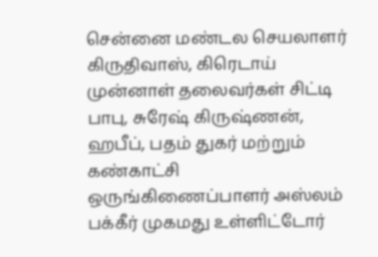சென்னை மண்டல செயலாளர் கிருதிவாஸ், கிரெடாய் முன்னாள் தலைவர்கள் சிட்டி பாபு, சுரேஷ் கிருஷ்ணன், ஹபீப், பதம் துகர் மற்றும் கண்காட்சி ஒருங்கிணைப்பாளர் அஸ்லம் பக்கீர் முகமது உள்ளிட்டோர்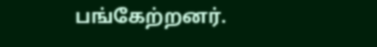பங்கேற்றனர்.